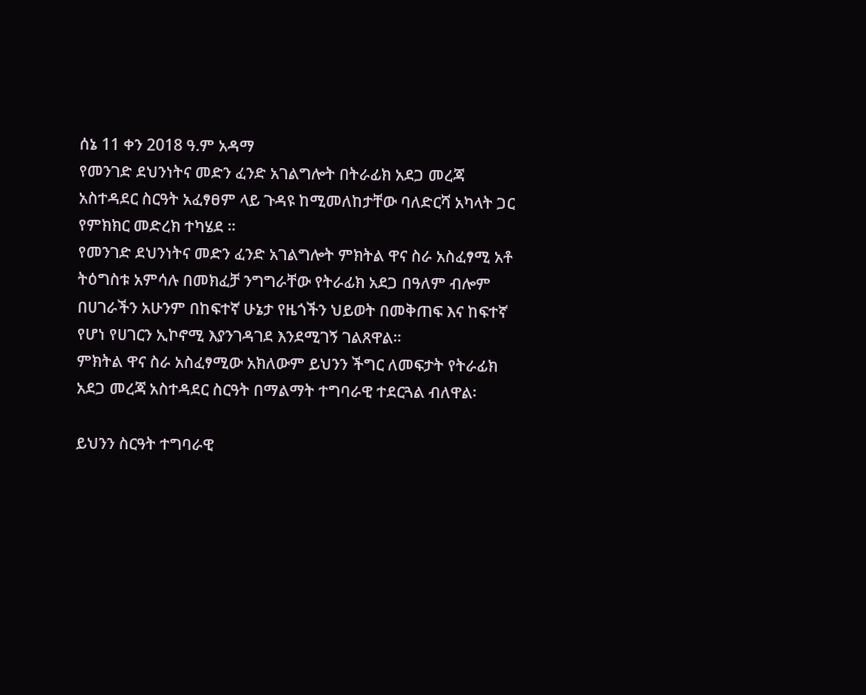ሰኔ 11 ቀን 2018 ዓ.ም አዳማ
የመንገድ ደህንነትና መድን ፈንድ አገልግሎት በትራፊክ አደጋ መረጃ አስተዳደር ስርዓት አፈፃፀም ላይ ጉዳዩ ከሚመለከታቸው ባለድርሻ አካላት ጋር የምክክር መድረክ ተካሄደ ።
የመንገድ ደህንነትና መድን ፈንድ አገልግሎት ምክትል ዋና ስራ አስፈፃሚ አቶ ትዕግስቱ አምሳሉ በመክፈቻ ንግግራቸው የትራፊክ አደጋ በዓለም ብሎም በሀገራችን አሁንም በከፍተኛ ሁኔታ የዜጎችን ህይወት በመቅጠፍ እና ከፍተኛ የሆነ የሀገርን ኢኮኖሚ እያንገዳገደ እንደሚገኝ ገልጸዋል።
ምክትል ዋና ስራ አስፈፃሚው አክለውም ይህንን ችግር ለመፍታት የትራፊክ አደጋ መረጃ አስተዳደር ስርዓት በማልማት ተግባራዊ ተደርጓል ብለዋል፡

ይህንን ስርዓት ተግባራዊ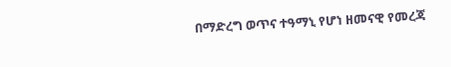በማድረግ ወጥና ተዓማኒ የሆነ ዘመናዊ የመረጃ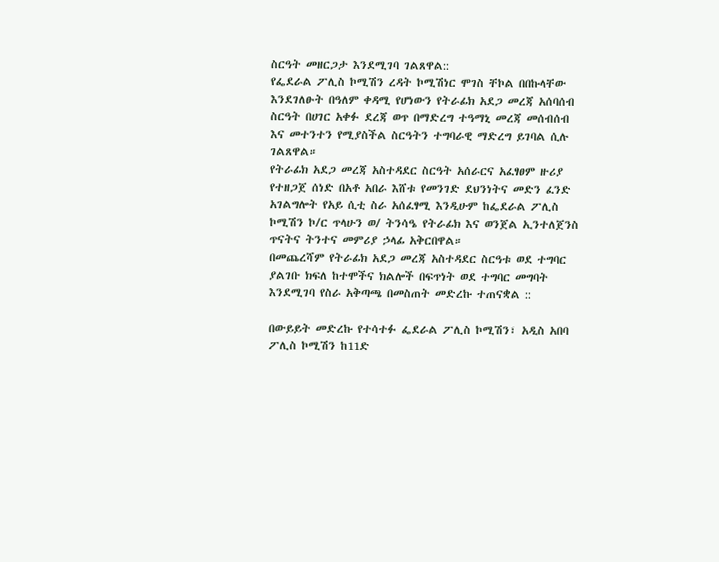ስርዓት መዘርጋታ እንደሚገባ ገልጸዋል::
የፌደራል ፖሊስ ኮሚሽን ረዳት ኮሚሽነር ሞገስ ቸኮል በበኩላቸው እንደገለፁት በዓለም ቀዳሚ የሆነውን የትራፊክ አደጋ መረጃ አሰባሰብ ስርዓት በሀገር አቀፉ ደረጃ ወጥ በማድረግ ተዓማኒ መረጃ መሰብሰብ እና መተንተን የሚያስችል ስርዓትን ተግባራዊ ማድረግ ይገባል ሲሉ ገልጸዋል።
የትራፊክ አደጋ መረጃ አስተዳደር ስርዓት አሰራርና አፈፃፀም ዙሪያ የተዘጋጀ ሰነድ በአቶ አበራ እሸቱ የመንገድ ደህንነትና መድን ፈንድ አገልግሎት የአይ ሲቲ ስራ አሰፈፃሚ እንዲሁም ከፌደራል ፖሊስ ኮሚሽን ኮ/ር ጥላሁን ወ/ ትንሳዔ የትራፊክ እና ወንጀል ኢንተለጀንስ ጥናትና ትንተና መምሪያ ኃላፊ አቅርበዋል።
በመጨረሻም የትራፊክ አደጋ መረጃ አስተዳደር ስርዓቱ ወደ ተግባር ያልገቡ ክፍለ ከተሞችና ክልሎች በፍጥነት ወደ ተግባር መግባት እንደሚገባ የስራ አቅጣጫ በመስጠት መድረኩ ተጠናቋል ::

በውይይት መድረኩ የተሳተፉ ፌደራል ፖሊስ ኮሚሽን፣ አዲስ አበባ ፖሊስ ኮሚሽን ከ11ድ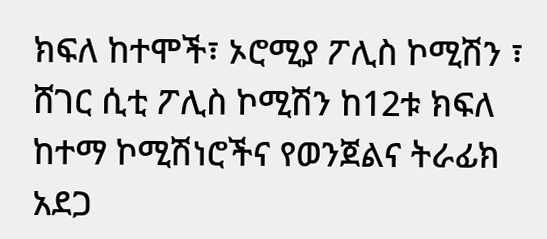ክፍለ ከተሞች፣ ኦሮሚያ ፖሊስ ኮሚሽን ፣ ሸገር ሲቲ ፖሊስ ኮሚሽን ከ12ቱ ክፍለ ከተማ ኮሚሽነሮችና የወንጀልና ትራፊክ አደጋ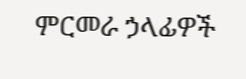ምርመራ ኃላፊዎች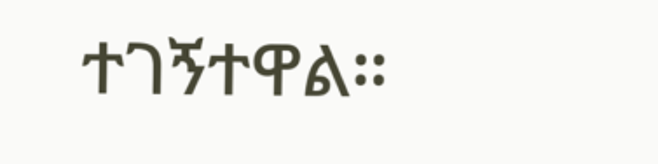ተገኝተዋል።